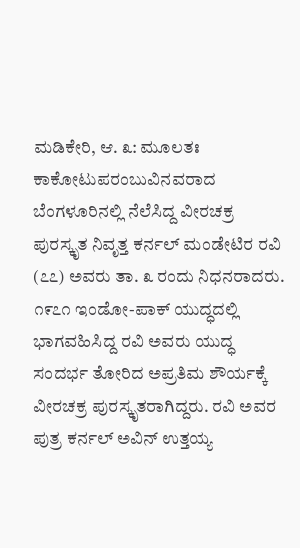ಮಡಿಕೇರಿ, ಆ. ೩: ಮೂಲತಃ ಕಾಕೋಟುಪರಂಬುವಿನವರಾದ ಬೆಂಗಳೂರಿನಲ್ಲಿ ನೆಲೆಸಿದ್ದ ವೀರಚಕ್ರ ಪುರಸ್ಕೃತ ನಿವೃತ್ತ ಕರ್ನಲ್ ಮಂಡೇಟಿರ ರವಿ (೭೭) ಅವರು ತಾ. ೩ ರಂದು ನಿಧನರಾದರು. ೧೯೭೧ ಇಂಡೋ-ಪಾಕ್ ಯುದ್ಧದಲ್ಲಿ ಭಾಗವಹಿಸಿದ್ದ ರವಿ ಅವರು ಯುದ್ಧ ಸಂದರ್ಭ ತೋರಿದ ಅಪ್ರತಿಮ ಶೌರ್ಯಕ್ಕೆ ವೀರಚಕ್ರ ಪುರಸ್ಕೃತರಾಗಿದ್ದರು. ರವಿ ಅವರ ಪುತ್ರ ಕರ್ನಲ್ ಅವಿನ್ ಉತ್ತಯ್ಯ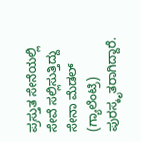ಪ್ರಸ್ತುತ ಸೇನೆಯಲ್ಲಿ ಸೇವೆ ಸಲ್ಲಿಸುತ್ತಿದ್ದು ಸೇನಾ ಮೆಡಲ್ (ಗ್ಯಾಲೆಂಟ್ರಿ) ಪುರಸ್ಕೃತರಾಗಿದ್ದಾರೆ.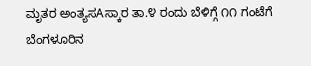ಮೃತರ ಅಂತ್ಯಸAಸ್ಕಾರ ತಾ.೪ ರಂದು ಬೆಳಿಗ್ಗೆ ೧೧ ಗಂಟೆಗೆ ಬೆಂಗಳೂರಿನ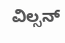ವಿಲ್ಸನ್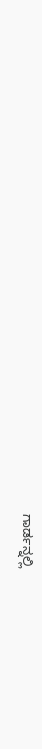ಗಾರ್ಡನ್ನಲ್ಲಿ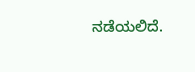ನಡೆಯಲಿದೆ.